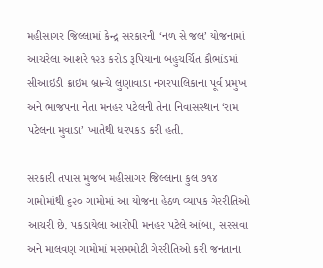મહીસાગર જિલ્લામાં કેન્દ્ર સરકારની ‘નળ સે જલ’ યોજનામાં આચરેલા આશરે ૧૨૩ કરોડ રૂપિયાના બહુચર્ચિત કૌભાંડમાં સીઆઇડી ક્રાઇમ બ્રાન્ચે લુણાવાડા નગરપાલિકાના પૂર્વ પ્રમુખ અને ભાજપના નેતા મનહર પટેલની તેના નિવાસસ્થાન ‘રામ પટેલના મુવાડા’ ખાતેથી ધરપકડ કરી હતી.

સરકારી તપાસ મુજબ મહીસાગર જિલ્લાના કુલ ૭૧૪ ગામોમાંથી ૬૨૦ ગામોમાં આ યોજના હેઠળ વ્યાપક ગેરરીતિઓ આચરી છે. પકડાયેલા આરોપી મનહર પટેલે આંબા, સરસવા અને માલવણ ગામોમાં મસમમોટી ગેરરીતિઓ કરી જનતાના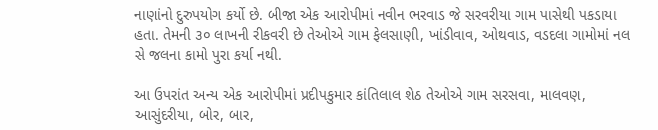નાણાંનો દુરુપયોગ કર્યો છે. બીજા એક આરોપીમાં નવીન ભરવાડ જે સરવરીયા ગામ પાસેથી પકડાયા હતા. તેમની ૩૦ લાખની રીકવરી છે તેઓએ ગામ ફેલસાણી, ખાંડીવાવ, ઓથવાડ, વડદલા ગામોમાં નલ સે જલના કામો પુરા કર્યા નથી.

આ ઉપરાંત અન્ય એક આરોપીમાં પ્રદીપકુમાર કાંતિલાલ શેઠ તેઓએ ગામ સરસવા, માલવણ, આસુંદરીયા, બોર, બાર,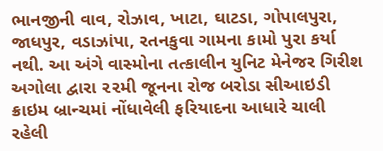ભાનજીની વાવ, રોઝાવ, ખાટા, ઘાટડા, ગોપાલપુરા, જાધપુર, વડાઝાંપા, રતનકુવા ગામના કામો પુરા કર્યા નથી. આ અંગે વાસ્મોના તત્કાલીન યુનિટ મેનેજર ગિરીશ અગોલા દ્વારા ૨૨મી જૂનના રોજ બરોડા સીઆઇડી ક્રાઇમ બ્રાન્ચમાં નોંધાવેલી ફરિયાદના આધારે ચાલી રહેલી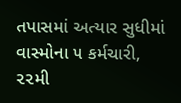તપાસમાં અત્યાર સુધીમાં વાસ્મોના ૫ કર્મચારી, ૨૨મી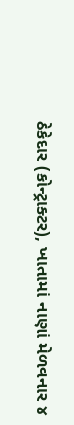ઠેકેદાર (કોન્ટ્રાક્ટર), ખાતામાં નાણાં મેળવનાર ૪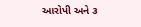આરોપી અને ૩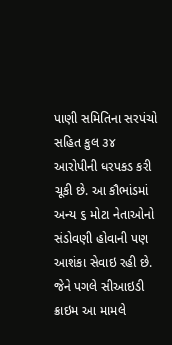પાણી સમિતિના સરપંચો સહિત કુલ ૩૪ આરોપીની ધરપકડ કરી ચૂકી છે. આ કૌભાંડમાં અન્ય ૬ મોટા નેતાઓનો સંડોવણી હોવાની પણ આશંકા સેવાઇ રહી છે. જેને પગલે સીઆઇડી ક્રાઇમ આ મામલે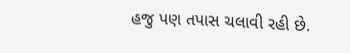હજુ પણ તપાસ ચલાવી રહી છે.